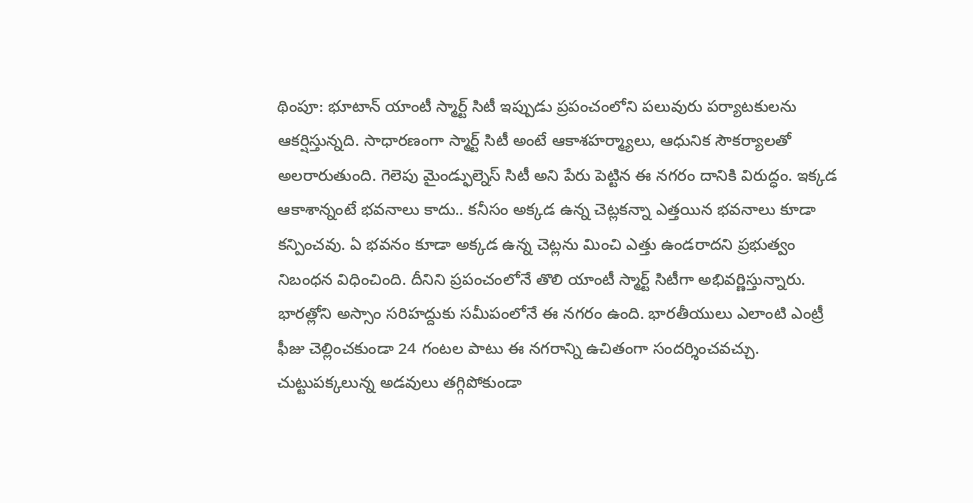థింపూ: భూటాన్ యాంటీ స్మార్ట్ సిటీ ఇప్పుడు ప్రపంచంలోని పలువురు పర్యాటకులను ఆకర్షిస్తున్నది. సాధారణంగా స్మార్ట్ సిటీ అంటే ఆకాశహర్మ్యాలు, ఆధునిక సౌకర్యాలతో అలరారుతుంది. గెలెపు మైండ్ఫుల్నెస్ సిటీ అని పేరు పెట్టిన ఈ నగరం దానికి విరుద్ధం. ఇక్కడ ఆకాశాన్నంటే భవనాలు కాదు.. కనీసం అక్కడ ఉన్న చెట్లకన్నా ఎత్తయిన భవనాలు కూడా కన్పించవు. ఏ భవనం కూడా అక్కడ ఉన్న చెట్లను మించి ఎత్తు ఉండరాదని ప్రభుత్వం నిబంధన విధించింది. దీనిని ప్రపంచంలోనే తొలి యాంటీ స్మార్ట్ సిటీగా అభివర్ణిస్తున్నారు.
భారత్లోని అస్సాం సరిహద్దుకు సమీపంలోనే ఈ నగరం ఉంది. భారతీయులు ఎలాంటి ఎంట్రీ ఫీజు చెల్లించకుండా 24 గంటల పాటు ఈ నగరాన్ని ఉచితంగా సందర్శించవచ్చు. చుట్టుపక్కలున్న అడవులు తగ్గిపోకుండా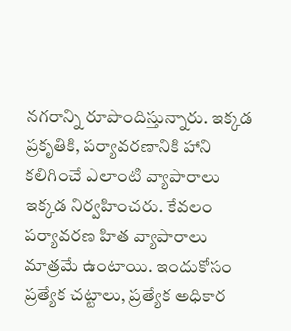నగరాన్ని రూపొందిస్తున్నారు. ఇక్కడ ప్రకృతికి, పర్యావరణానికి హాని కలిగించే ఎలాంటి వ్యాపారాలు ఇక్కడ నిర్వహించరు. కేవలం పర్యావరణ హిత వ్యాపారాలు మాత్రమే ఉంటాయి. ఇందుకోసం ప్రత్యేక చట్టాలు, ప్రత్యేక అధికార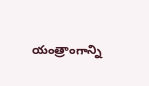యంత్రాంగాన్ని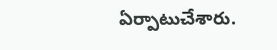ఏర్పాటుచేశారు.